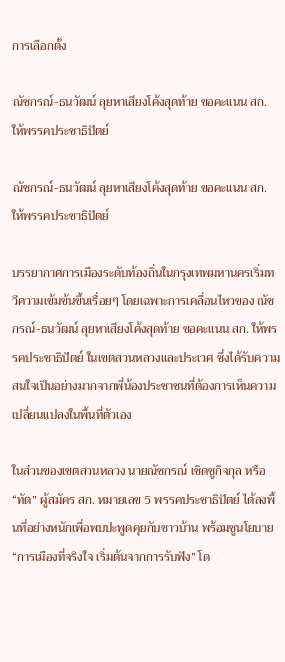การเลือกตั้ง

ณัชกรณ์-ธนวัฒน์ ลุยหาเสียงโค้งสุดท้าย ขอคะแนน สก. ให้พรรคประชาธิปัตย์

ณัชกรณ์-ธนวัฒน์ ลุยหาเสียงโค้งสุดท้าย ขอคะแนน สก. ให้พรรคประชาธิปัตย์

บรรยากาศการเมืองระดับท้องถิ่นในกรุงเทพมหานครเริ่มทวีความเข้มข้นขึ้นเรื่อยๆ โดยเฉพาะการเคลื่อนไหวของ ณัชกรณ์-ธนวัฒน์ ลุยหาเสียงโค้งสุดท้าย ขอคะแนน สก. ให้พรรคประชาธิปัตย์ ในเขตสวนหลวงและประเวศ ซึ่งได้รับความสนใจเป็นอย่างมากจากพี่น้องประชาชนที่ต้องการเห็นความเปลี่ยนแปลงในพื้นที่ตัวเอง

ในส่วนของเขตสวนหลวง นายณัชกรณ์ เชิดชูกิจกุล หรือ “ทัต” ผู้สมัคร สก. หมายเลข 5 พรรคประชาธิปัตย์ ได้ลงพื้นที่อย่างหนักเพื่อพบปะพูดคุยกับชาวบ้าน พร้อมชูนโยบาย “การเมืองที่จริงใจ เริ่มต้นจากการรับฟัง” โด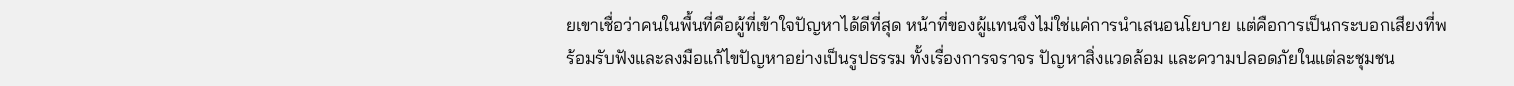ยเขาเชื่อว่าคนในพื้นที่คือผู้ที่เข้าใจปัญหาได้ดีที่สุด หน้าที่ของผู้แทนจึงไม่ใช่แค่การนำเสนอนโยบาย แต่คือการเป็นกระบอกเสียงที่พร้อมรับฟังและลงมือแก้ไขปัญหาอย่างเป็นรูปธรรม ทั้งเรื่องการจราจร ปัญหาสิ่งแวดล้อม และความปลอดภัยในแต่ละชุมชน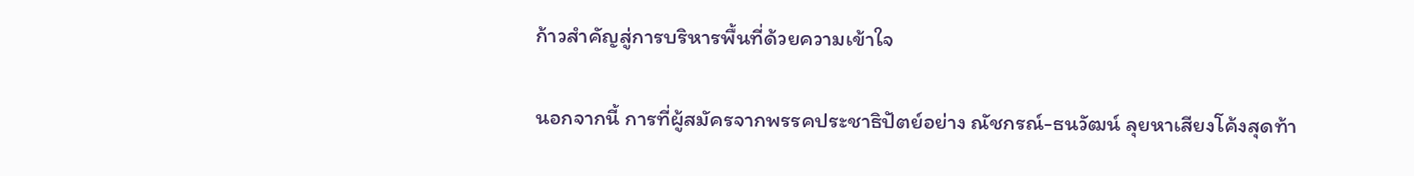ก้าวสำคัญสู่การบริหารพื้นที่ด้วยความเข้าใจ

นอกจากนี้ การที่ผู้สมัครจากพรรคประชาธิปัตย์อย่าง ณัชกรณ์-ธนวัฒน์ ลุยหาเสียงโค้งสุดท้า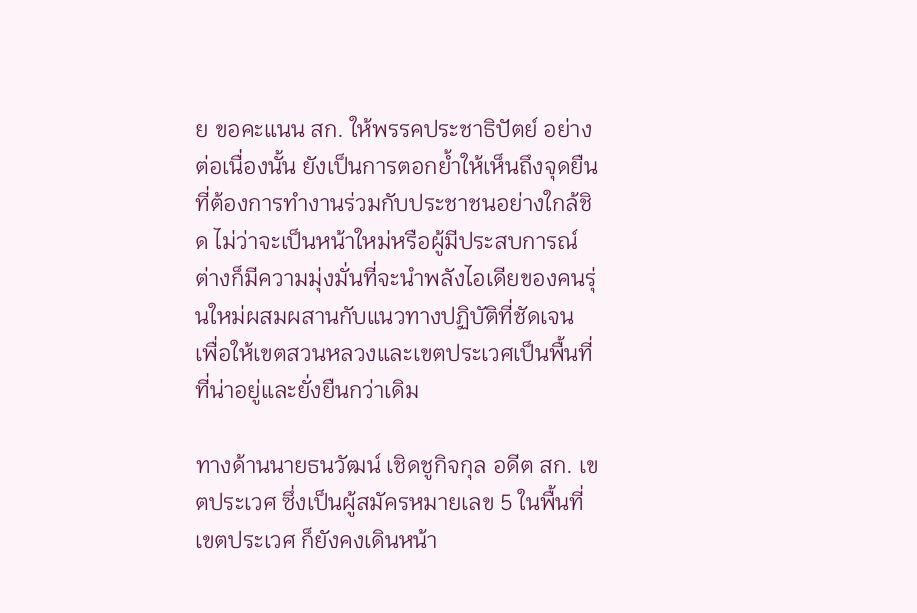ย ขอคะแนน สก. ให้พรรคประชาธิปัตย์ อย่างต่อเนื่องนั้น ยังเป็นการตอกย้ำให้เห็นถึงจุดยืนที่ต้องการทำงานร่วมกับประชาชนอย่างใกล้ชิด ไม่ว่าจะเป็นหน้าใหม่หรือผู้มีประสบการณ์ ต่างก็มีความมุ่งมั่นที่จะนำพลังไอเดียของคนรุ่นใหม่ผสมผสานกับแนวทางปฏิบัติที่ชัดเจน เพื่อให้เขตสวนหลวงและเขตประเวศเป็นพื้นที่ที่น่าอยู่และยั่งยืนกว่าเดิม

ทางด้านนายธนวัฒน์ เชิดชูกิจกุล อดีต สก. เขตประเวศ ซึ่งเป็นผู้สมัครหมายเลข 5 ในพื้นที่เขตประเวศ ก็ยังคงเดินหน้า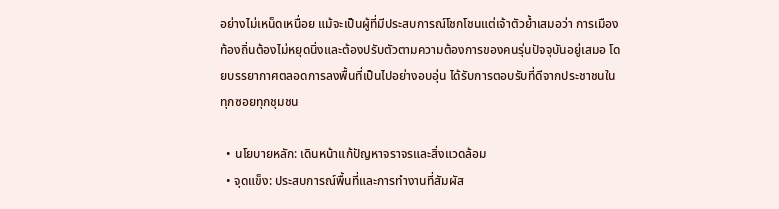อย่างไม่เหน็ดเหนื่อย แม้จะเป็นผู้ที่มีประสบการณ์โชกโชนแต่เจ้าตัวย้ำเสมอว่า การเมืองท้องถิ่นต้องไม่หยุดนิ่งและต้องปรับตัวตามความต้องการของคนรุ่นปัจจุบันอยู่เสมอ โดยบรรยากาศตลอดการลงพื้นที่เป็นไปอย่างอบอุ่น ได้รับการตอบรับที่ดีจากประชาชนในทุกซอยทุกชุมชน

  • นโยบายหลัก: เดินหน้าแก้ปัญหาจราจรและสิ่งแวดล้อม
  • จุดแข็ง: ประสบการณ์พื้นที่และการทำงานที่สัมผัส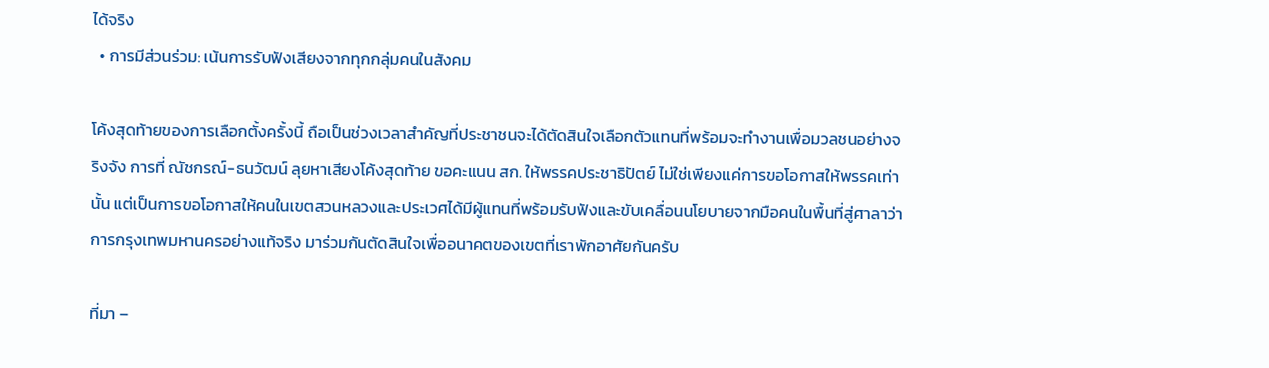ได้จริง
  • การมีส่วนร่วม: เน้นการรับฟังเสียงจากทุกกลุ่มคนในสังคม

โค้งสุดท้ายของการเลือกตั้งครั้งนี้ ถือเป็นช่วงเวลาสำคัญที่ประชาชนจะได้ตัดสินใจเลือกตัวแทนที่พร้อมจะทำงานเพื่อมวลชนอย่างจริงจัง การที่ ณัชกรณ์-ธนวัฒน์ ลุยหาเสียงโค้งสุดท้าย ขอคะแนน สก. ให้พรรคประชาธิปัตย์ ไม่ใช่เพียงแค่การขอโอกาสให้พรรคเท่านั้น แต่เป็นการขอโอกาสให้คนในเขตสวนหลวงและประเวศได้มีผู้แทนที่พร้อมรับฟังและขับเคลื่อนนโยบายจากมือคนในพื้นที่สู่ศาลาว่าการกรุงเทพมหานครอย่างแท้จริง มาร่วมกันตัดสินใจเพื่ออนาคตของเขตที่เราพักอาศัยกันครับ

ที่มา –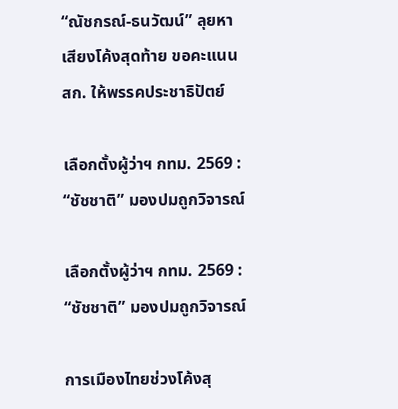“ณัชกรณ์-ธนวัฒน์” ลุยหาเสียงโค้งสุดท้าย ขอคะแนน สก. ให้พรรคประชาธิปัตย์

เลือกตั้งผู้ว่าฯ กทม. 2569 : “ชัชชาติ” มองปมถูกวิจารณ์

เลือกตั้งผู้ว่าฯ กทม. 2569 : “ชัชชาติ” มองปมถูกวิจารณ์

การเมืองไทยช่วงโค้งสุ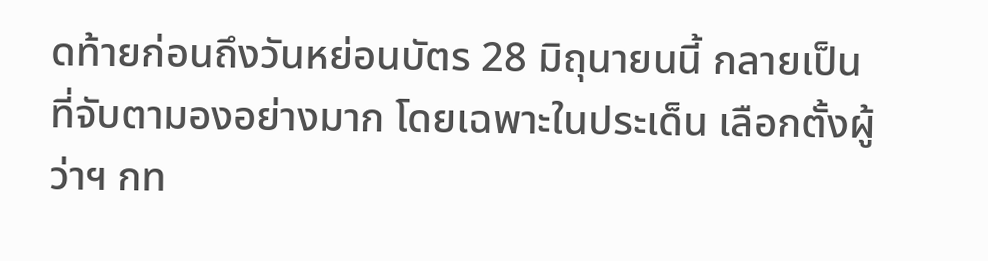ดท้ายก่อนถึงวันหย่อนบัตร 28 มิถุนายนนี้ กลายเป็นที่จับตามองอย่างมาก โดยเฉพาะในประเด็น เลือกตั้งผู้ว่าฯ กท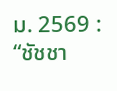ม. 2569 : “ชัชชา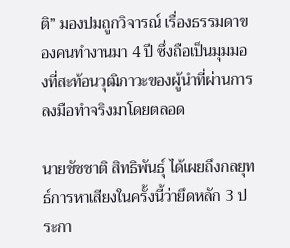ติ” มองปมถูกวิจารณ์ เรื่องธรรมดาของคนทำงานมา 4 ปี ซึ่งถือเป็นมุมมองที่สะท้อนวุฒิภาวะของผู้นำที่ผ่านการลงมือทำจริงมาโดยตลอด

นายชัชชาติ สิทธิพันธุ์ ได้เผยถึงกลยุทธ์การหาเสียงในครั้งนี้ว่ายึดหลัก 3 ประกา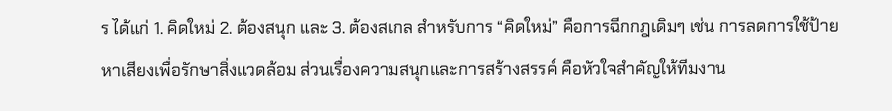ร ได้แก่ 1. คิดใหม่ 2. ต้องสนุก และ 3. ต้องสเกล สำหรับการ “คิดใหม่” คือการฉีกกฎเดิมๆ เช่น การลดการใช้ป้ายหาเสียงเพื่อรักษาสิ่งแวดล้อม ส่วนเรื่องความสนุกและการสร้างสรรค์ คือหัวใจสำคัญให้ทีมงาน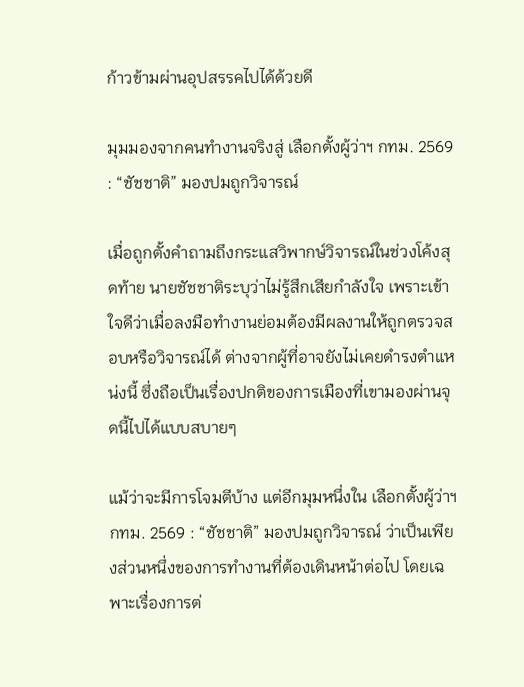ก้าวข้ามผ่านอุปสรรคไปได้ด้วยดี

มุมมองจากคนทำงานจริงสู่ เลือกตั้งผู้ว่าฯ กทม. 2569 : “ชัชชาติ” มองปมถูกวิจารณ์

เมื่อถูกตั้งคำถามถึงกระแสวิพากษ์วิจารณ์ในช่วงโค้งสุดท้าย นายชัชชาติระบุว่าไม่รู้สึกเสียกำลังใจ เพราะเข้าใจดีว่าเมื่อลงมือทำงานย่อมต้องมีผลงานให้ถูกตรวจสอบหรือวิจารณ์ได้ ต่างจากผู้ที่อาจยังไม่เคยดำรงตำแหน่งนี้ ซึ่งถือเป็นเรื่องปกติของการเมืองที่เขามองผ่านจุดนี้ไปได้แบบสบายๆ

แม้ว่าจะมีการโจมตีบ้าง แต่อีกมุมหนึ่งใน เลือกตั้งผู้ว่าฯ กทม. 2569 : “ชัชชาติ” มองปมถูกวิจารณ์ ว่าเป็นเพียงส่วนหนึ่งของการทำงานที่ต้องเดินหน้าต่อไป โดยเฉพาะเรื่องการต่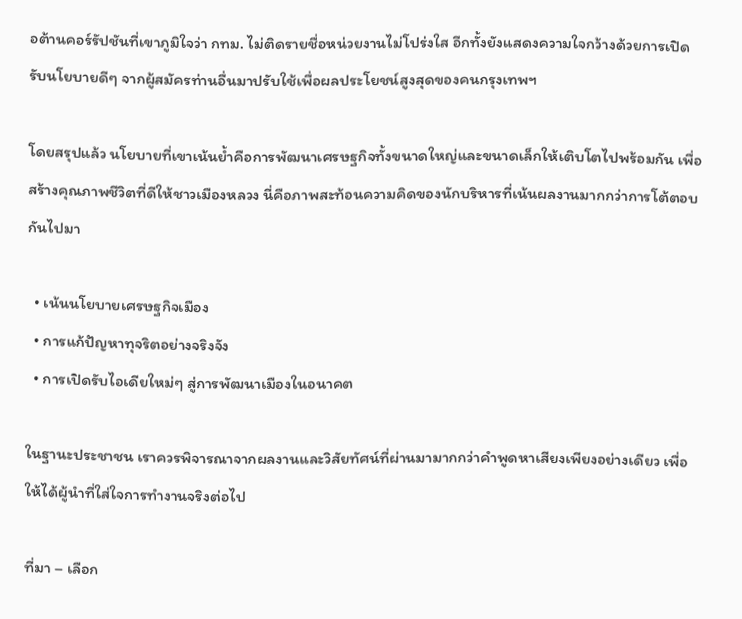อต้านคอร์รัปชันที่เขาภูมิใจว่า กทม. ไม่ติดรายชื่อหน่วยงานไม่โปร่งใส อีกทั้งยังแสดงความใจกว้างด้วยการเปิดรับนโยบายดีๆ จากผู้สมัครท่านอื่นมาปรับใช้เพื่อผลประโยชน์สูงสุดของคนกรุงเทพฯ

โดยสรุปแล้ว นโยบายที่เขาเน้นย้ำคือการพัฒนาเศรษฐกิจทั้งขนาดใหญ่และขนาดเล็กให้เติบโตไปพร้อมกัน เพื่อสร้างคุณภาพชีวิตที่ดีให้ชาวเมืองหลวง นี่คือภาพสะท้อนความคิดของนักบริหารที่เน้นผลงานมากกว่าการโต้ตอบกันไปมา

  • เน้นนโยบายเศรษฐกิจเมือง
  • การแก้ปัญหาทุจริตอย่างจริงจัง
  • การเปิดรับไอเดียใหม่ๆ สู่การพัฒนาเมืองในอนาคต

ในฐานะประชาชน เราควรพิจารณาจากผลงานและวิสัยทัศน์ที่ผ่านมามากกว่าคำพูดหาเสียงเพียงอย่างเดียว เพื่อให้ได้ผู้นำที่ใส่ใจการทำงานจริงต่อไป

ที่มา – เลือก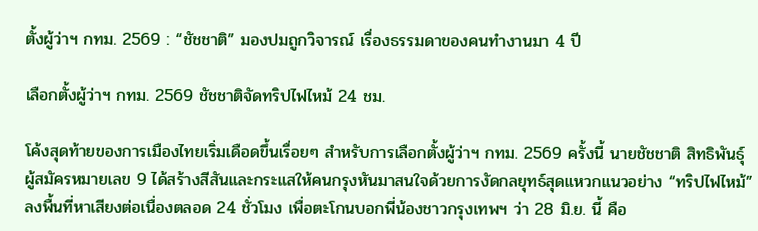ตั้งผู้ว่าฯ กทม. 2569 : “ชัชชาติ” มองปมถูกวิจารณ์ เรื่องธรรมดาของคนทำงานมา 4 ปี

เลือกตั้งผู้ว่าฯ กทม. 2569 ชัชชาติจัดทริปไฟไหม้ 24 ชม.

โค้งสุดท้ายของการเมืองไทยเริ่มเดือดขึ้นเรื่อยๆ สำหรับการเลือกตั้งผู้ว่าฯ กทม. 2569 ครั้งนี้ นายชัชชาติ สิทธิพันธุ์ ผู้สมัครหมายเลข 9 ได้สร้างสีสันและกระแสให้คนกรุงหันมาสนใจด้วยการงัดกลยุทธ์สุดแหวกแนวอย่าง “ทริปไฟไหม้” ลงพื้นที่หาเสียงต่อเนื่องตลอด 24 ชั่วโมง เพื่อตะโกนบอกพี่น้องชาวกรุงเทพฯ ว่า 28 มิ.ย. นี้ คือ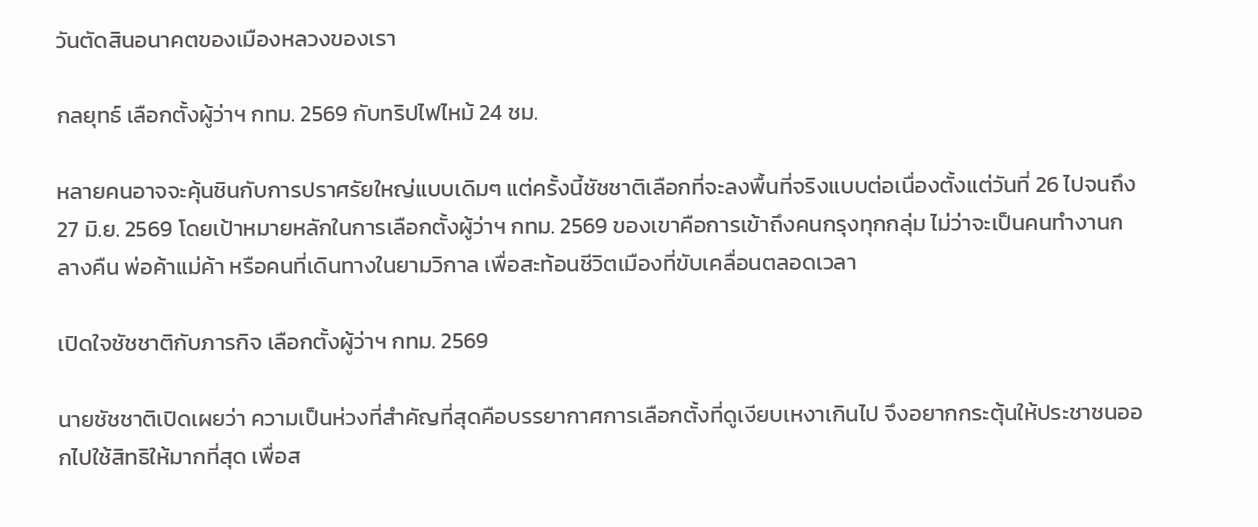วันตัดสินอนาคตของเมืองหลวงของเรา

กลยุทธ์ เลือกตั้งผู้ว่าฯ กทม. 2569 กับทริปไฟไหม้ 24 ชม.

หลายคนอาจจะคุ้นชินกับการปราศรัยใหญ่แบบเดิมๆ แต่ครั้งนี้ชัชชาติเลือกที่จะลงพื้นที่จริงแบบต่อเนื่องตั้งแต่วันที่ 26 ไปจนถึง 27 มิ.ย. 2569 โดยเป้าหมายหลักในการเลือกตั้งผู้ว่าฯ กทม. 2569 ของเขาคือการเข้าถึงคนกรุงทุกกลุ่ม ไม่ว่าจะเป็นคนทำงานกลางคืน พ่อค้าแม่ค้า หรือคนที่เดินทางในยามวิกาล เพื่อสะท้อนชีวิตเมืองที่ขับเคลื่อนตลอดเวลา

เปิดใจชัชชาติกับภารกิจ เลือกตั้งผู้ว่าฯ กทม. 2569

นายชัชชาติเปิดเผยว่า ความเป็นห่วงที่สำคัญที่สุดคือบรรยากาศการเลือกตั้งที่ดูเงียบเหงาเกินไป จึงอยากกระตุ้นให้ประชาชนออกไปใช้สิทธิให้มากที่สุด เพื่อส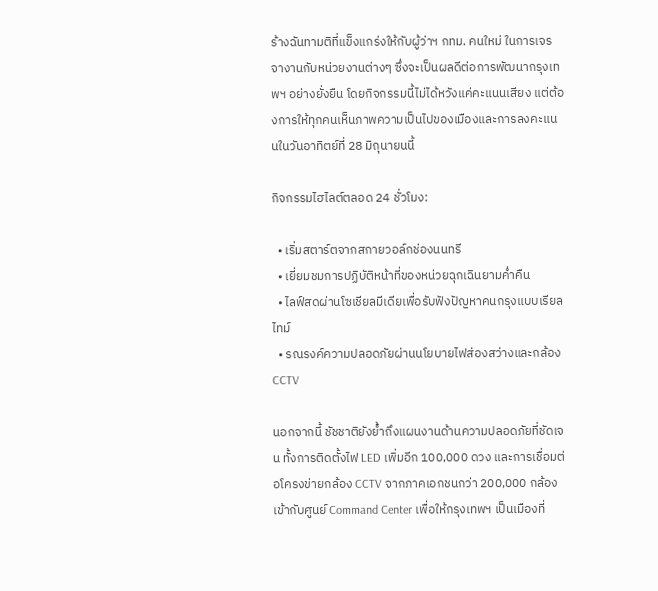ร้างฉันทามติที่แข็งแกร่งให้กับผู้ว่าฯ กทม. คนใหม่ ในการเจรจางานกับหน่วยงานต่างๆ ซึ่งจะเป็นผลดีต่อการพัฒนากรุงเทพฯ อย่างยั่งยืน โดยกิจกรรมนี้ไม่ได้หวังแค่คะแนนเสียง แต่ต้องการให้ทุกคนเห็นภาพความเป็นไปของเมืองและการลงคะแนนในวันอาทิตย์ที่ 28 มิถุนายนนี้

กิจกรรมไฮไลต์ตลอด 24 ชั่วโมง:

  • เริ่มสตาร์ตจากสกายวอล์กช่องนนทรี
  • เยี่ยมชมการปฏิบัติหน้าที่ของหน่วยฉุกเฉินยามค่ำคืน
  • ไลฟ์สดผ่านโซเชียลมีเดียเพื่อรับฟังปัญหาคนกรุงแบบเรียลไทม์
  • รณรงค์ความปลอดภัยผ่านนโยบายไฟส่องสว่างและกล้อง CCTV

นอกจากนี้ ชัชชาติยังย้ำถึงแผนงานด้านความปลอดภัยที่ชัดเจน ทั้งการติดตั้งไฟ LED เพิ่มอีก 100,000 ดวง และการเชื่อมต่อโครงข่ายกล้อง CCTV จากภาคเอกชนกว่า 200,000 กล้อง เข้ากับศูนย์ Command Center เพื่อให้กรุงเทพฯ เป็นเมืองที่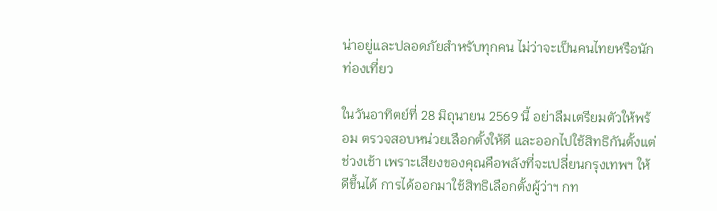น่าอยู่และปลอดภัยสำหรับทุกคน ไม่ว่าจะเป็นคนไทยหรือนักท่องเที่ยว

ในวันอาทิตย์ที่ 28 มิถุนายน 2569 นี้ อย่าลืมเตรียมตัวให้พร้อม ตรวจสอบหน่วยเลือกตั้งให้ดี และออกไปใช้สิทธิกันตั้งแต่ช่วงเช้า เพราะเสียงของคุณคือพลังที่จะเปลี่ยนกรุงเทพฯ ให้ดีขึ้นได้ การได้ออกมาใช้สิทธิเลือกตั้งผู้ว่าฯ กท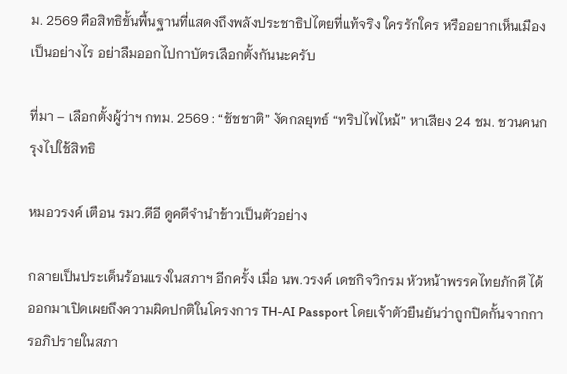ม. 2569 คือสิทธิขั้นพื้นฐานที่แสดงถึงพลังประชาธิปไตยที่แท้จริง ใครรักใคร หรืออยากเห็นเมืองเป็นอย่างไร อย่าลืมออกไปกาบัตรเลือกตั้งกันนะครับ

ที่มา – เลือกตั้งผู้ว่าฯ กทม. 2569 : “ชัชชาติ” งัดกลยุทธ์ “ทริปไฟไหม้” หาเสียง 24 ชม. ชวนคนกรุงไปใช้สิทธิ

หมอวรงค์ เตือน รมว.ดีอี ดูคดีจำนำข้าวเป็นตัวอย่าง

กลายเป็นประเด็นร้อนแรงในสภาฯ อีกครั้ง เมื่อ นพ.วรงค์ เดชกิจวิกรม หัวหน้าพรรคไทยภักดี ได้ออกมาเปิดเผยถึงความผิดปกติในโครงการ TH-AI Passport โดยเจ้าตัวยืนยันว่าถูกปิดกั้นจากการอภิปรายในสภา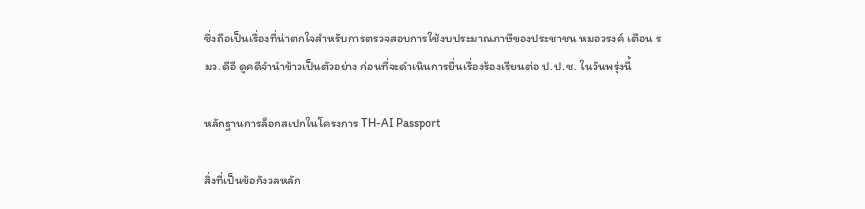ซึ่งถือเป็นเรื่องที่น่าตกใจสำหรับการตรวจสอบการใช้งบประมาณภาษีของประชาชน หมอวรงค์ เตือน รมว.ดีอี ดูคดีจำนำข้าวเป็นตัวอย่าง ก่อนที่จะดำเนินการยื่นเรื่องร้องเรียนต่อ ป.ป.ช. ในวันพรุ่งนี้

หลักฐานการล็อกสเปกในโครงการ TH-AI Passport

สิ่งที่เป็นข้อกังวลหลัก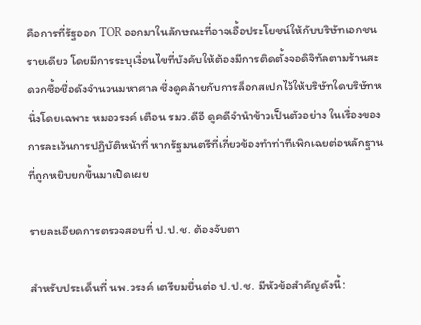คือการที่รัฐออก TOR ออกมาในลักษณะที่อาจเอื้อประโยชน์ให้กับบริษัทเอกชนรายเดียว โดยมีการระบุเงื่อนไขที่บังคับให้ต้องมีการติดตั้งจอดิจิทัลตามร้านสะดวกซื้อชื่อดังจำนวนมหาศาล ซึ่งดูคล้ายกับการล็อกสเปกไว้ให้บริษัทใดบริษัทหนึ่งโดยเฉพาะ หมอวรงค์ เตือน รมว.ดีอี ดูคดีจำนำข้าวเป็นตัวอย่าง ในเรื่องของการละเว้นการปฏิบัติหน้าที่ หากรัฐมนตรีที่เกี่ยวข้องทำท่าทีเพิกเฉยต่อหลักฐานที่ถูกหยิบยกขึ้นมาเปิดเผย

รายละเอียดการตรวจสอบที่ ป.ป.ช. ต้องจับตา

สำหรับประเด็นที่ นพ.วรงค์ เตรียมยื่นต่อ ป.ป.ช. มีหัวข้อสำคัญดังนี้: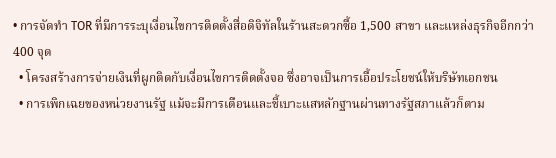• การจัดทำ TOR ที่มีการระบุเงื่อนไขการติดตั้งสื่อดิจิทัลในร้านสะดวกซื้อ 1,500 สาขา และแหล่งธุรกิจอีกกว่า 400 จุด
  • โครงสร้างการจ่ายเงินที่ผูกติดกับเงื่อนไขการติดตั้งจอ ซึ่งอาจเป็นการเอื้อประโยชน์ให้บริษัทเอกชน
  • การเพิกเฉยของหน่วยงานรัฐ แม้จะมีการเตือนและชี้เบาะแสหลักฐานผ่านทางรัฐสภาแล้วก็ตาม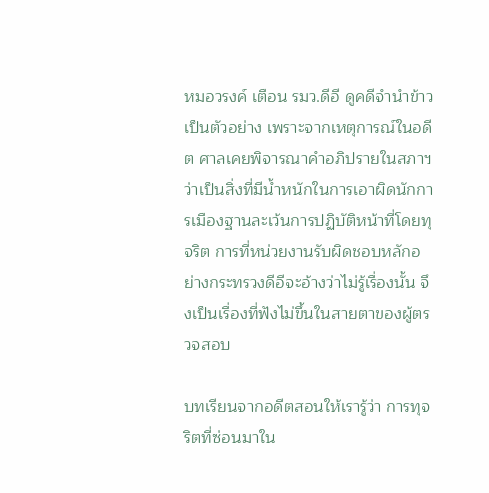หมอวรงค์ เตือน รมว.ดีอี ดูคดีจำนำข้าวเป็นตัวอย่าง เพราะจากเหตุการณ์ในอดีต ศาลเคยพิจารณาคำอภิปรายในสภาฯ ว่าเป็นสิ่งที่มีน้ำหนักในการเอาผิดนักการเมืองฐานละเว้นการปฏิบัติหน้าที่โดยทุจริต การที่หน่วยงานรับผิดชอบหลักอย่างกระทรวงดีอีจะอ้างว่าไม่รู้เรื่องนั้น จึงเป็นเรื่องที่ฟังไม่ขึ้นในสายตาของผู้ตรวจสอบ

บทเรียนจากอดีตสอนให้เรารู้ว่า การทุจริตที่ซ่อนมาใน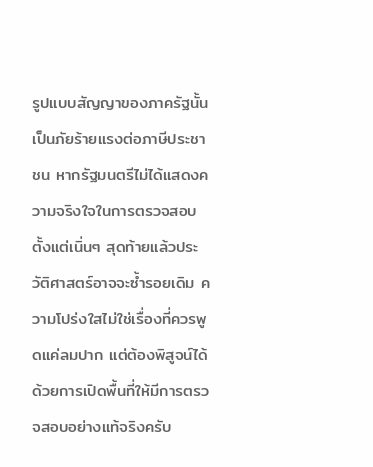รูปแบบสัญญาของภาครัฐนั้นเป็นภัยร้ายแรงต่อภาษีประชาชน หากรัฐมนตรีไม่ได้แสดงความจริงใจในการตรวจสอบตั้งแต่เนิ่นๆ สุดท้ายแล้วประวัติศาสตร์อาจจะซ้ำรอยเดิม ความโปร่งใสไม่ใช่เรื่องที่ควรพูดแค่ลมปาก แต่ต้องพิสูจน์ได้ด้วยการเปิดพื้นที่ให้มีการตรวจสอบอย่างแท้จริงครับ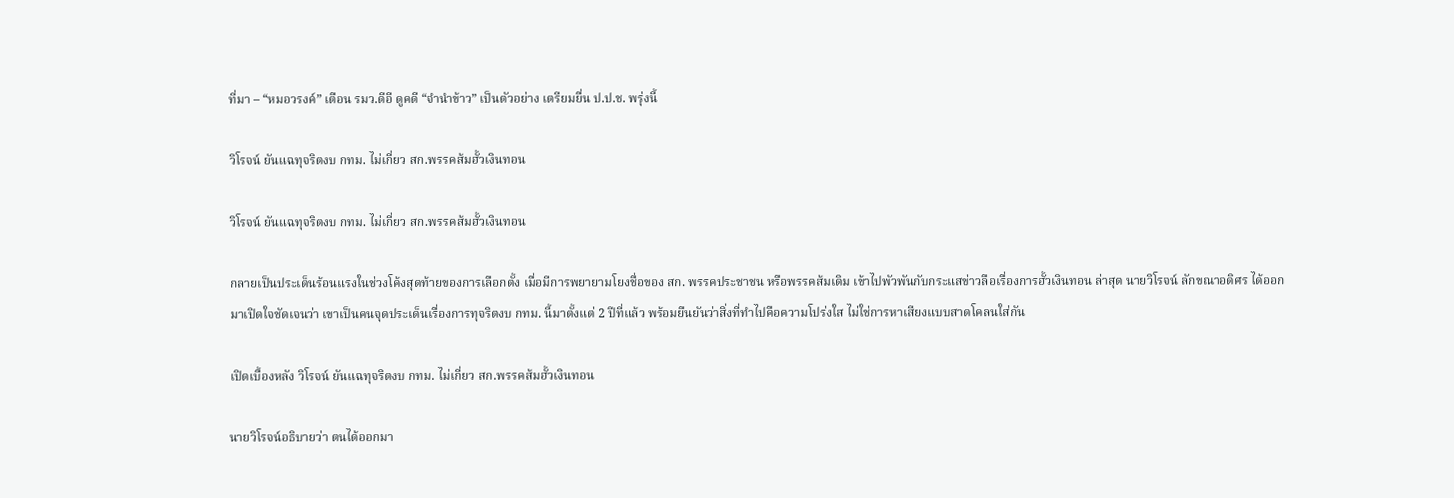ที่มา – “หมอวรงค์” เตือน รมว.ดีอี ดูคดี “จำนำข้าว” เป็นตัวอย่าง เตรียมยื่น ป.ป.ช. พรุ่งนี้

วิโรจน์ ยันแฉทุจริตงบ กทม. ไม่เกี่ยว สก.พรรคส้มฮั้วเงินทอน

วิโรจน์ ยันแฉทุจริตงบ กทม. ไม่เกี่ยว สก.พรรคส้มฮั้วเงินทอน

กลายเป็นประเด็นร้อนแรงในช่วงโค้งสุดท้ายของการเลือกตั้ง เมื่อมีการพยายามโยงชื่อของ สก. พรรคประชาชน หรือพรรคส้มเดิม เข้าไปพัวพันกับกระแสข่าวลือเรื่องการฮั้วเงินทอน ล่าสุด นายวิโรจน์ ลักขณาอดิศร ได้ออกมาเปิดใจชัดเจนว่า เขาเป็นคนจุดประเด็นเรื่องการทุจริตงบ กทม. นี้มาตั้งแต่ 2 ปีที่แล้ว พร้อมยืนยันว่าสิ่งที่ทำไปคือความโปร่งใส ไม่ใช่การหาเสียงแบบสาดโคลนใส่กัน

เปิดเบื้องหลัง วิโรจน์ ยันแฉทุจริตงบ กทม. ไม่เกี่ยว สก.พรรคส้มฮั้วเงินทอน

นายวิโรจน์อธิบายว่า ตนได้ออกมา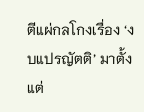ตีแผ่กลโกงเรื่อง ‘งบแปรญัตติ’ มาตั้งแต่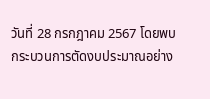วันที่ 28 กรกฎาคม 2567 โดยพบกระบวนการตัดงบประมาณอย่าง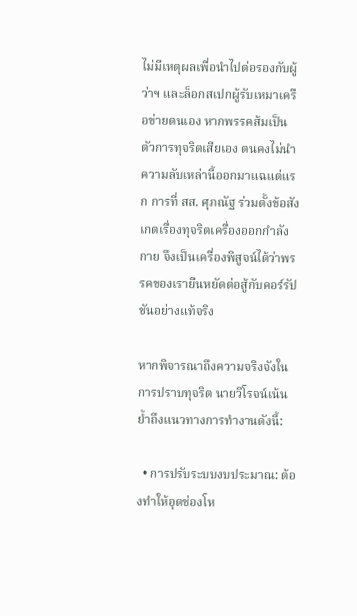ไม่มีเหตุผลเพื่อนำไปต่อรองกับผู้ว่าฯ และล็อกสเปกผู้รับเหมาเครือข่ายตนเอง หากพรรคส้มเป็นตัวการทุจริตเสียเอง ตนคงไม่นำความลับเหล่านี้ออกมาแฉแต่แรก การที่ สส. ศุภณัฐ ร่วมตั้งข้อสังเกตเรื่องทุจริตเครื่องออกกำลังกาย จึงเป็นเครื่องพิสูจน์ได้ว่าพรรคของเรายืนหยัดต่อสู้กับคอร์รัปชันอย่างแท้จริง

หากพิจารณาถึงความจริงจังในการปราบทุจริต นายวิโรจน์เน้นย้ำถึงแนวทางการทำงานดังนี้:

  • การปรับระบบงบประมาณ: ต้องทำให้อุดช่องโห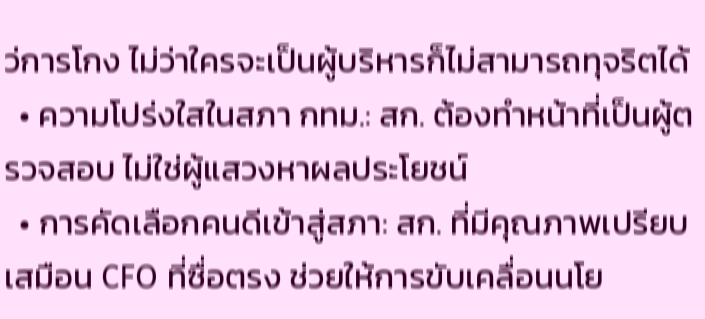ว่การโกง ไม่ว่าใครจะเป็นผู้บริหารก็ไม่สามารถทุจริตได้
  • ความโปร่งใสในสภา กทม.: สก. ต้องทำหน้าที่เป็นผู้ตรวจสอบ ไม่ใช่ผู้แสวงหาผลประโยชน์
  • การคัดเลือกคนดีเข้าสู่สภา: สก. ที่มีคุณภาพเปรียบเสมือน CFO ที่ซื่อตรง ช่วยให้การขับเคลื่อนนโย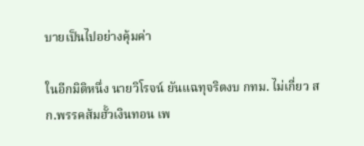บายเป็นไปอย่างคุ้มค่า

ในอีกมิติหนึ่ง นายวิโรจน์ ยันแฉทุจริตงบ กทม. ไม่เกี่ยว สก.พรรคส้มฮั้วเงินทอน เพ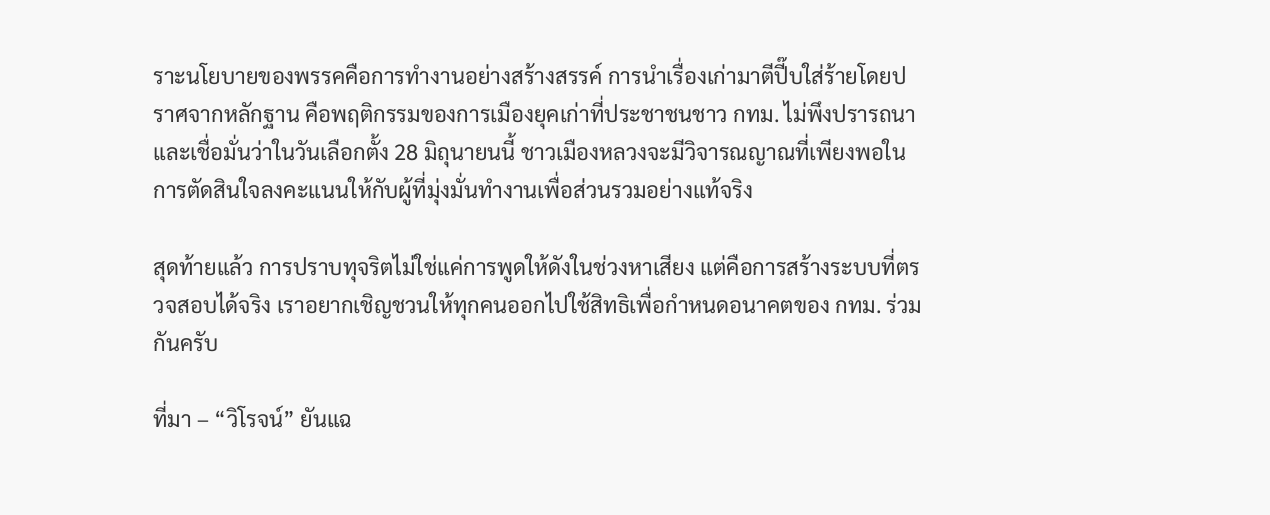ราะนโยบายของพรรคคือการทำงานอย่างสร้างสรรค์ การนำเรื่องเก่ามาตีปี๊บใส่ร้ายโดยปราศจากหลักฐาน คือพฤติกรรมของการเมืองยุคเก่าที่ประชาชนชาว กทม. ไม่พึงปรารถนา และเชื่อมั่นว่าในวันเลือกตั้ง 28 มิถุนายนนี้ ชาวเมืองหลวงจะมีวิจารณญาณที่เพียงพอในการตัดสินใจลงคะแนนให้กับผู้ที่มุ่งมั่นทำงานเพื่อส่วนรวมอย่างแท้จริง

สุดท้ายแล้ว การปราบทุจริตไม่ใช่แค่การพูดให้ดังในช่วงหาเสียง แต่คือการสร้างระบบที่ตรวจสอบได้จริง เราอยากเชิญชวนให้ทุกคนออกไปใช้สิทธิเพื่อกำหนดอนาคตของ กทม. ร่วมกันครับ

ที่มา – “วิโรจน์” ยันแฉ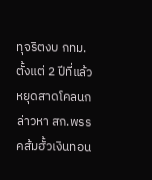ทุจริตงบ กทม. ตั้งแต่ 2 ปีที่แล้ว หยุดสาดโคลนกล่าวหา สก.พรรคส้มฮั้วเงินทอน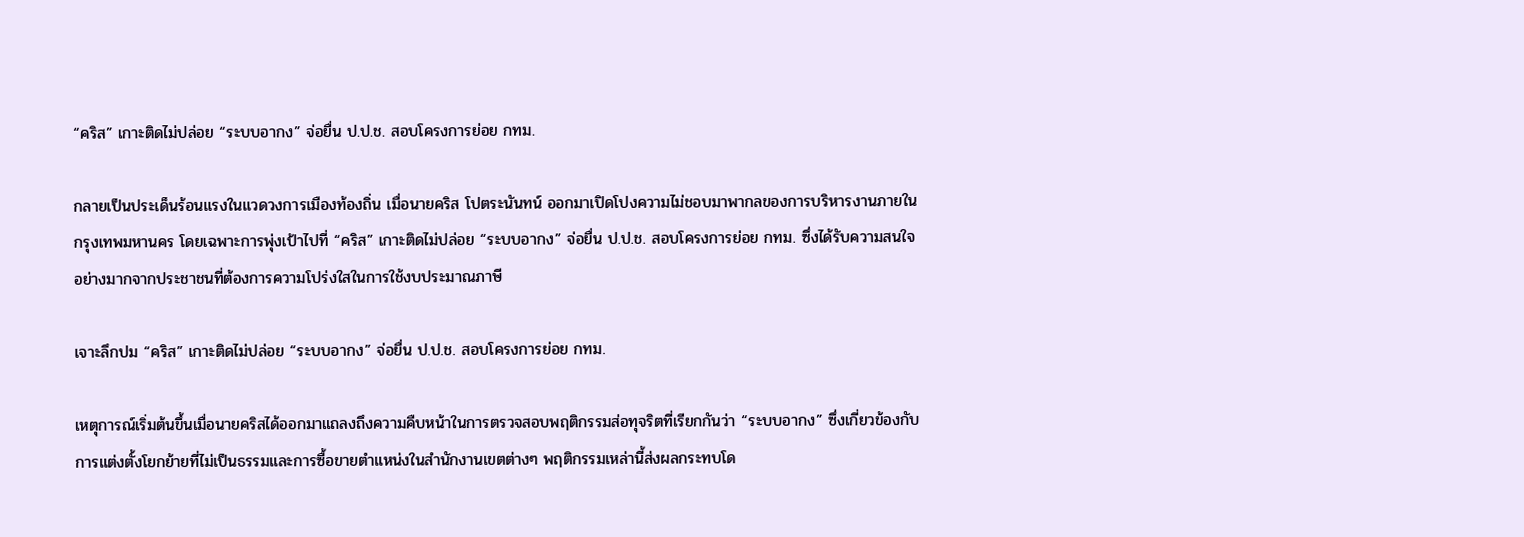“คริส” เกาะติดไม่ปล่อย “ระบบอากง” จ่อยื่น ป.ป.ช. สอบโครงการย่อย กทม.

กลายเป็นประเด็นร้อนแรงในแวดวงการเมืองท้องถิ่น เมื่อนายคริส โปตระนันทน์ ออกมาเปิดโปงความไม่ชอบมาพากลของการบริหารงานภายในกรุงเทพมหานคร โดยเฉพาะการพุ่งเป้าไปที่ “คริส” เกาะติดไม่ปล่อย “ระบบอากง” จ่อยื่น ป.ป.ช. สอบโครงการย่อย กทม. ซึ่งได้รับความสนใจอย่างมากจากประชาชนที่ต้องการความโปร่งใสในการใช้งบประมาณภาษี

เจาะลึกปม “คริส” เกาะติดไม่ปล่อย “ระบบอากง” จ่อยื่น ป.ป.ช. สอบโครงการย่อย กทม.

เหตุการณ์เริ่มต้นขึ้นเมื่อนายคริสได้ออกมาแถลงถึงความคืบหน้าในการตรวจสอบพฤติกรรมส่อทุจริตที่เรียกกันว่า “ระบบอากง” ซึ่งเกี่ยวข้องกับการแต่งตั้งโยกย้ายที่ไม่เป็นธรรมและการซื้อขายตำแหน่งในสำนักงานเขตต่างๆ พฤติกรรมเหล่านี้ส่งผลกระทบโด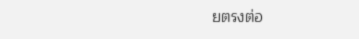ยตรงต่อ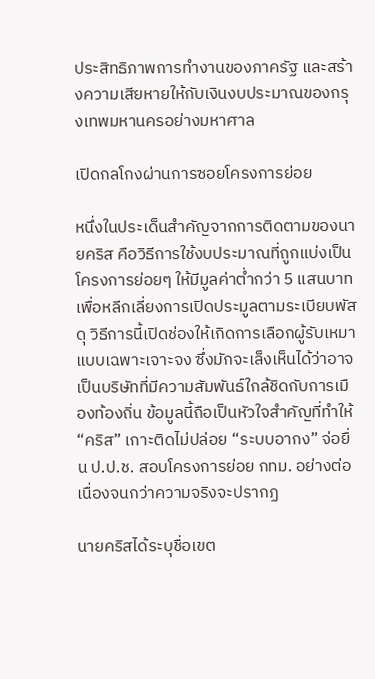ประสิทธิภาพการทำงานของภาครัฐ และสร้างความเสียหายให้กับเงินงบประมาณของกรุงเทพมหานครอย่างมหาศาล

เปิดกลโกงผ่านการซอยโครงการย่อย

หนึ่งในประเด็นสำคัญจากการติดตามของนายคริส คือวิธีการใช้งบประมาณที่ถูกแบ่งเป็นโครงการย่อยๆ ให้มีมูลค่าต่ำกว่า 5 แสนบาท เพื่อหลีกเลี่ยงการเปิดประมูลตามระเบียบพัสดุ วิธีการนี้เปิดช่องให้เกิดการเลือกผู้รับเหมาแบบเฉพาะเจาะจง ซึ่งมักจะเล็งเห็นได้ว่าอาจเป็นบริษัทที่มีความสัมพันธ์ใกล้ชิดกับการเมืองท้องถิ่น ข้อมูลนี้ถือเป็นหัวใจสำคัญที่ทำให้ “คริส” เกาะติดไม่ปล่อย “ระบบอากง” จ่อยื่น ป.ป.ช. สอบโครงการย่อย กทม. อย่างต่อเนื่องจนกว่าความจริงจะปรากฏ

นายคริสได้ระบุชื่อเขต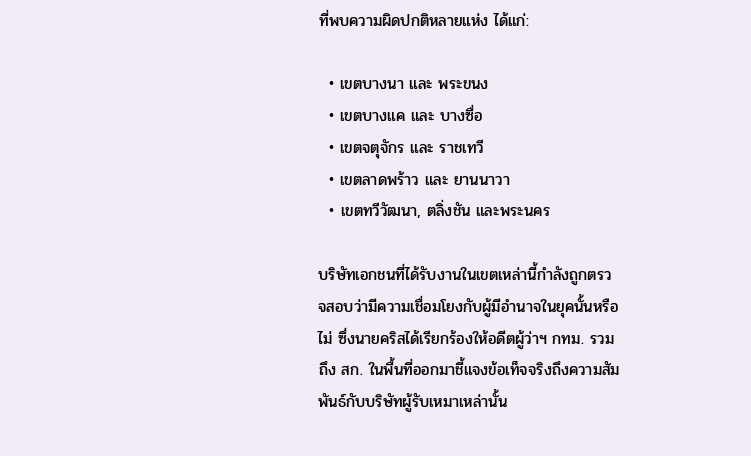ที่พบความผิดปกติหลายแห่ง ได้แก่:

  • เขตบางนา และ พระขนง
  • เขตบางแค และ บางซื่อ
  • เขตจตุจักร และ ราชเทวี
  • เขตลาดพร้าว และ ยานนาวา
  • เขตทวีวัฒนา, ตลิ่งชัน และพระนคร

บริษัทเอกชนที่ได้รับงานในเขตเหล่านี้กำลังถูกตรวจสอบว่ามีความเชื่อมโยงกับผู้มีอำนาจในยุคนั้นหรือไม่ ซึ่งนายคริสได้เรียกร้องให้อดีตผู้ว่าฯ กทม. รวมถึง สก. ในพื้นที่ออกมาชี้แจงข้อเท็จจริงถึงความสัมพันธ์กับบริษัทผู้รับเหมาเหล่านั้น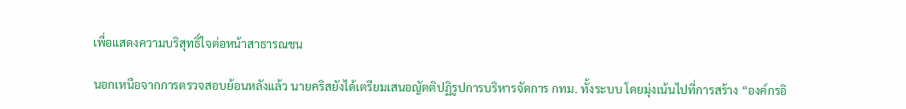เพื่อแสดงความบริสุทธิ์ใจต่อหน้าสาธารณชน

นอกเหนือจากการตรวจสอบย้อนหลังแล้ว นายคริสยังได้เตรียมเสนอญัตติปฏิรูปการบริหารจัดการ กทม. ทั้งระบบ โดยมุ่งเน้นไปที่การสร้าง “องค์กรอิ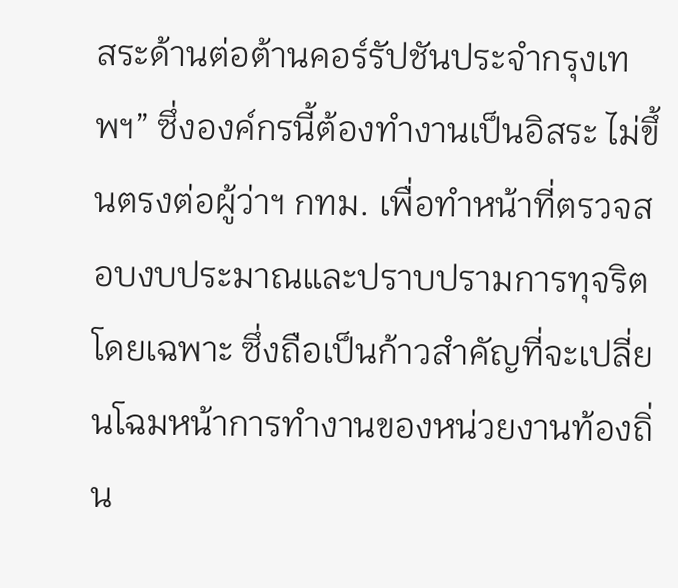สระด้านต่อต้านคอร์รัปชันประจำกรุงเทพฯ” ซึ่งองค์กรนี้ต้องทำงานเป็นอิสระ ไม่ขึ้นตรงต่อผู้ว่าฯ กทม. เพื่อทำหน้าที่ตรวจสอบงบประมาณและปราบปรามการทุจริตโดยเฉพาะ ซึ่งถือเป็นก้าวสำคัญที่จะเปลี่ยนโฉมหน้าการทำงานของหน่วยงานท้องถิ่น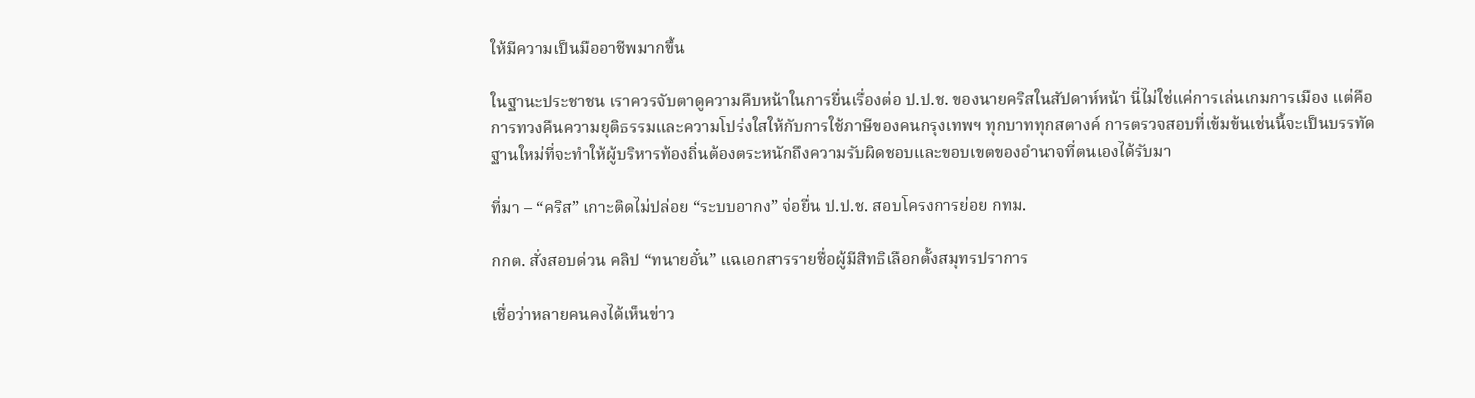ให้มีความเป็นมืออาชีพมากขึ้น

ในฐานะประชาชน เราควรจับตาดูความคืบหน้าในการยื่นเรื่องต่อ ป.ป.ช. ของนายคริสในสัปดาห์หน้า นี่ไม่ใช่แค่การเล่นเกมการเมือง แต่คือการทวงคืนความยุติธรรมและความโปร่งใสให้กับการใช้ภาษีของคนกรุงเทพฯ ทุกบาททุกสตางค์ การตรวจสอบที่เข้มข้นเช่นนี้จะเป็นบรรทัดฐานใหม่ที่จะทำให้ผู้บริหารท้องถิ่นต้องตระหนักถึงความรับผิดชอบและขอบเขตของอำนาจที่ตนเองได้รับมา

ที่มา – “คริส” เกาะติดไม่ปล่อย “ระบบอากง” จ่อยื่น ป.ป.ช. สอบโครงการย่อย กทม.

กกต. สั่งสอบด่วน คลิป “ทนายอั๋น” แฉเอกสารรายชื่อผู้มีสิทธิเลือกตั้งสมุทรปราการ

เชื่อว่าหลายคนคงได้เห็นข่าว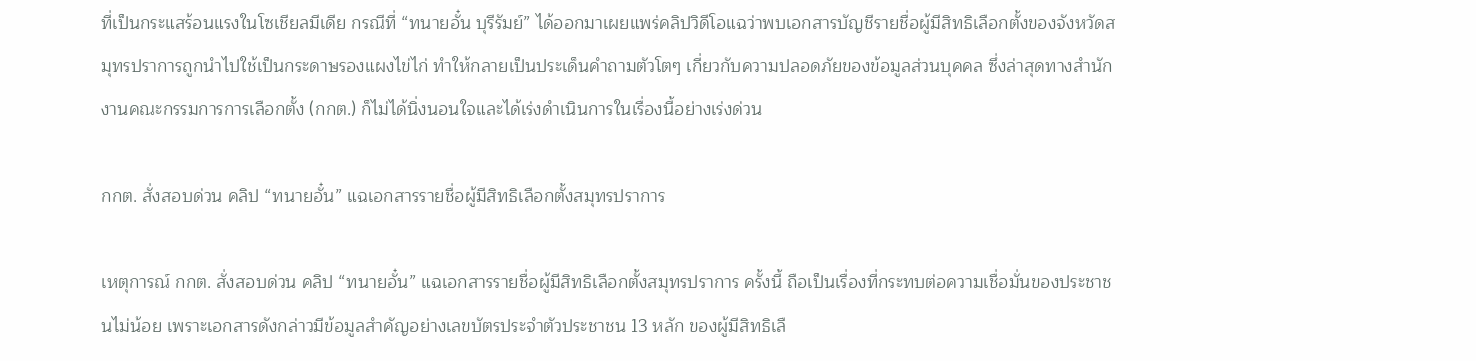ที่เป็นกระแสร้อนแรงในโซเชียลมีเดีย กรณีที่ “ทนายอั๋น บุรีรัมย์” ได้ออกมาเผยแพร่คลิปวิดีโอแฉว่าพบเอกสารบัญชีรายชื่อผู้มีสิทธิเลือกตั้งของจังหวัดสมุทรปราการถูกนำไปใช้เป็นกระดาษรองแผงไข่ไก่ ทำให้กลายเป็นประเด็นคำถามตัวโตๆ เกี่ยวกับความปลอดภัยของข้อมูลส่วนบุคคล ซึ่งล่าสุดทางสำนักงานคณะกรรมการการเลือกตั้ง (กกต.) ก็ไม่ได้นิ่งนอนใจและได้เร่งดำเนินการในเรื่องนี้อย่างเร่งด่วน

กกต. สั่งสอบด่วน คลิป “ทนายอั๋น” แฉเอกสารรายชื่อผู้มีสิทธิเลือกตั้งสมุทรปราการ

เหตุการณ์ กกต. สั่งสอบด่วน คลิป “ทนายอั๋น” แฉเอกสารรายชื่อผู้มีสิทธิเลือกตั้งสมุทรปราการ ครั้งนี้ ถือเป็นเรื่องที่กระทบต่อความเชื่อมั่นของประชาชนไม่น้อย เพราะเอกสารดังกล่าวมีข้อมูลสำคัญอย่างเลขบัตรประจำตัวประชาชน 13 หลัก ของผู้มีสิทธิเลื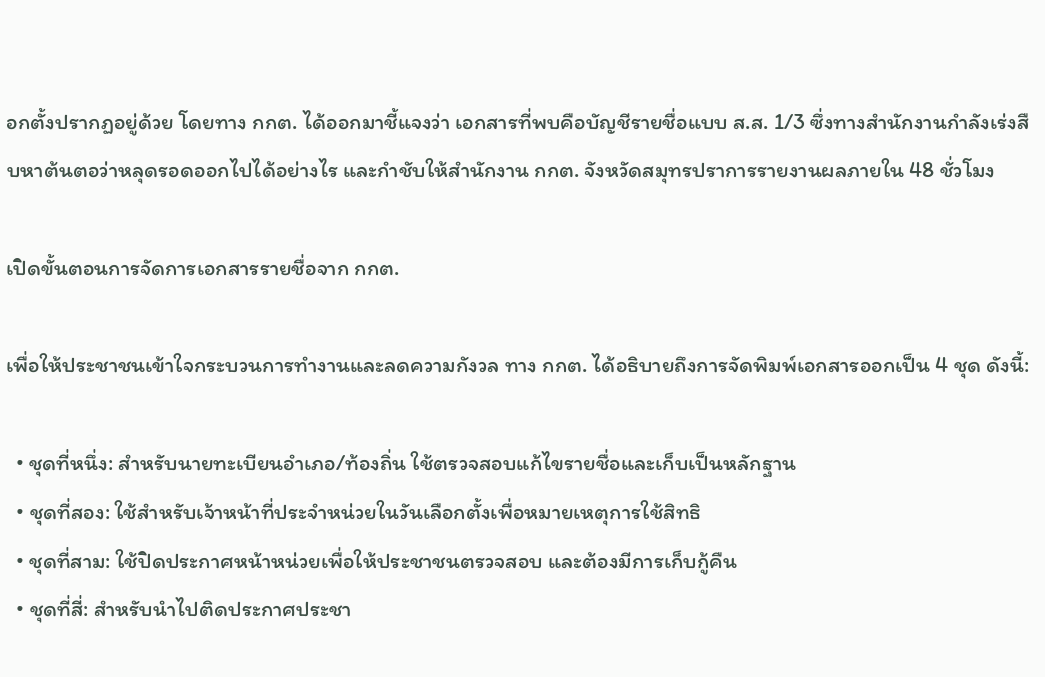อกตั้งปรากฏอยู่ด้วย โดยทาง กกต. ได้ออกมาชี้แจงว่า เอกสารที่พบคือบัญชีรายชื่อแบบ ส.ส. 1/3 ซึ่งทางสำนักงานกำลังเร่งสืบหาต้นตอว่าหลุดรอดออกไปได้อย่างไร และกำชับให้สำนักงาน กกต. จังหวัดสมุทรปราการรายงานผลภายใน 48 ชั่วโมง

เปิดขั้นตอนการจัดการเอกสารรายชื่อจาก กกต.

เพื่อให้ประชาชนเข้าใจกระบวนการทำงานและลดความกังวล ทาง กกต. ได้อธิบายถึงการจัดพิมพ์เอกสารออกเป็น 4 ชุด ดังนี้:

  • ชุดที่หนึ่ง: สำหรับนายทะเบียนอำเภอ/ท้องถิ่น ใช้ตรวจสอบแก้ไขรายชื่อและเก็บเป็นหลักฐาน
  • ชุดที่สอง: ใช้สำหรับเจ้าหน้าที่ประจำหน่วยในวันเลือกตั้งเพื่อหมายเหตุการใช้สิทธิ
  • ชุดที่สาม: ใช้ปิดประกาศหน้าหน่วยเพื่อให้ประชาชนตรวจสอบ และต้องมีการเก็บกู้คืน
  • ชุดที่สี่: สำหรับนำไปติดประกาศประชา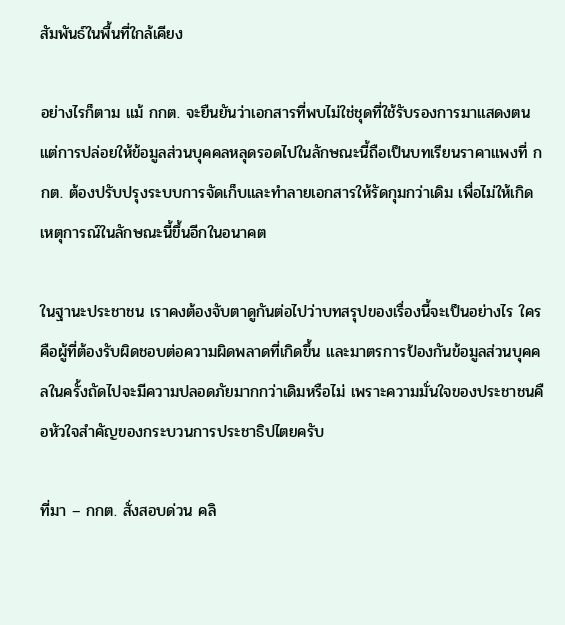สัมพันธ์ในพื้นที่ใกล้เคียง

อย่างไรก็ตาม แม้ กกต. จะยืนยันว่าเอกสารที่พบไม่ใช่ชุดที่ใช้รับรองการมาแสดงตน แต่การปล่อยให้ข้อมูลส่วนบุคคลหลุดรอดไปในลักษณะนี้ถือเป็นบทเรียนราคาแพงที่ กกต. ต้องปรับปรุงระบบการจัดเก็บและทำลายเอกสารให้รัดกุมกว่าเดิม เพื่อไม่ให้เกิดเหตุการณ์ในลักษณะนี้ขึ้นอีกในอนาคต

ในฐานะประชาชน เราคงต้องจับตาดูกันต่อไปว่าบทสรุปของเรื่องนี้จะเป็นอย่างไร ใครคือผู้ที่ต้องรับผิดชอบต่อความผิดพลาดที่เกิดขึ้น และมาตรการป้องกันข้อมูลส่วนบุคคลในครั้งถัดไปจะมีความปลอดภัยมากกว่าเดิมหรือไม่ เพราะความมั่นใจของประชาชนคือหัวใจสำคัญของกระบวนการประชาธิปไตยครับ

ที่มา – กกต. สั่งสอบด่วน คลิ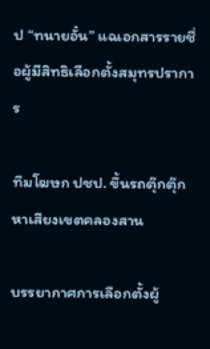ป “ทนายอั๋น” แฉเอกสารรายชื่อผู้มีสิทธิเลือกตั้งสมุทรปราการ

ทีมโฆษก ปชป. ขึ้นรถตุ๊กตุ๊ก หาเสียงเขตคลองสาน

บรรยากาศการเลือกตั้งผู้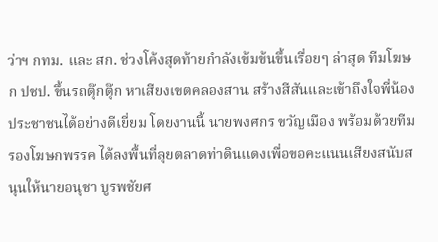ว่าฯ กทม. และ สก. ช่วงโค้งสุดท้ายกำลังเข้มข้นขึ้นเรื่อยๆ ล่าสุด ทีมโฆษก ปชป. ขึ้นรถตุ๊กตุ๊ก หาเสียงเขตคลองสาน สร้างสีสันและเข้าถึงใจพี่น้องประชาชนได้อย่างดีเยี่ยม โดยงานนี้ นายพงศกร ขวัญเมือง พร้อมด้วยทีมรองโฆษกพรรค ได้ลงพื้นที่ลุยตลาดท่าดินแดงเพื่อขอคะแนนเสียงสนับสนุนให้นายอนุชา บูรพชัยศ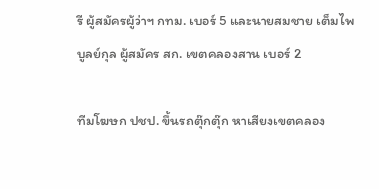รี ผู้สมัครผู้ว่าฯ กทม. เบอร์ 5 และนายสมชาย เต็มไพบูลย์กุล ผู้สมัคร สก. เขตคลองสาน เบอร์ 2

ทีมโฆษก ปชป. ขึ้นรถตุ๊กตุ๊ก หาเสียงเขตคลอง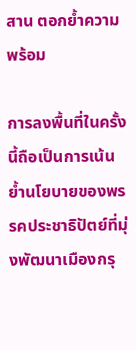สาน ตอกย้ำความพร้อม

การลงพื้นที่ในครั้งนี้ถือเป็นการเน้นย้ำนโยบายของพรรคประชาธิปัตย์ที่มุ่งพัฒนาเมืองกรุ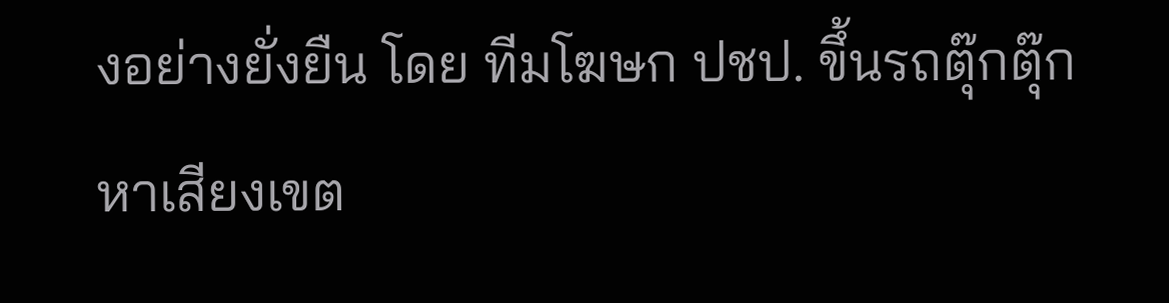งอย่างยั่งยืน โดย ทีมโฆษก ปชป. ขึ้นรถตุ๊กตุ๊ก หาเสียงเขต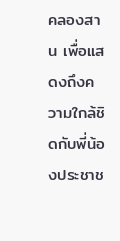คลองสาน เพื่อแสดงถึงความใกล้ชิดกับพี่น้องประชาช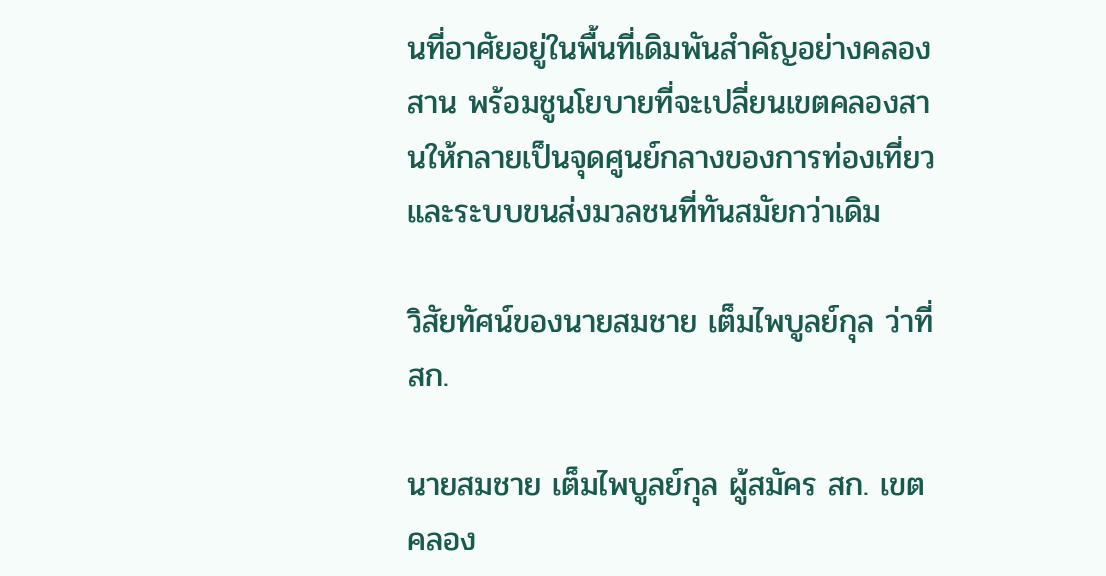นที่อาศัยอยู่ในพื้นที่เดิมพันสำคัญอย่างคลองสาน พร้อมชูนโยบายที่จะเปลี่ยนเขตคลองสานให้กลายเป็นจุดศูนย์กลางของการท่องเที่ยวและระบบขนส่งมวลชนที่ทันสมัยกว่าเดิม

วิสัยทัศน์ของนายสมชาย เต็มไพบูลย์กุล ว่าที่ สก.

นายสมชาย เต็มไพบูลย์กุล ผู้สมัคร สก. เขตคลอง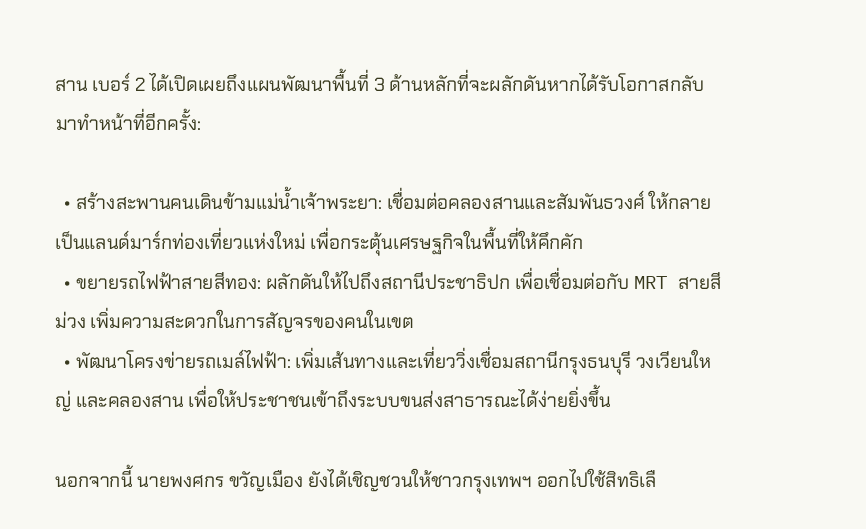สาน เบอร์ 2 ได้เปิดเผยถึงแผนพัฒนาพื้นที่ 3 ด้านหลักที่จะผลักดันหากได้รับโอกาสกลับมาทำหน้าที่อีกครั้ง:

  • สร้างสะพานคนเดินข้ามแม่น้ำเจ้าพระยา: เชื่อมต่อคลองสานและสัมพันธวงศ์ ให้กลายเป็นแลนด์มาร์กท่องเที่ยวแห่งใหม่ เพื่อกระตุ้นเศรษฐกิจในพื้นที่ให้คึกคัก
  • ขยายรถไฟฟ้าสายสีทอง: ผลักดันให้ไปถึงสถานีประชาธิปก เพื่อเชื่อมต่อกับ MRT สายสีม่วง เพิ่มความสะดวกในการสัญจรของคนในเขต
  • พัฒนาโครงข่ายรถเมล์ไฟฟ้า: เพิ่มเส้นทางและเที่ยววิ่งเชื่อมสถานีกรุงธนบุรี วงเวียนใหญ่ และคลองสาน เพื่อให้ประชาชนเข้าถึงระบบขนส่งสาธารณะได้ง่ายยิ่งขึ้น

นอกจากนี้ นายพงศกร ขวัญเมือง ยังได้เชิญชวนให้ชาวกรุงเทพฯ ออกไปใช้สิทธิเลื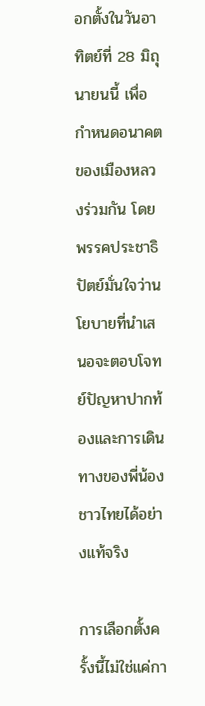อกตั้งในวันอาทิตย์ที่ 28 มิถุนายนนี้ เพื่อกำหนดอนาคตของเมืองหลวงร่วมกัน โดยพรรคประชาธิปัตย์มั่นใจว่านโยบายที่นำเสนอจะตอบโจทย์ปัญหาปากท้องและการเดินทางของพี่น้องชาวไทยได้อย่างแท้จริง

การเลือกตั้งครั้งนี้ไม่ใช่แค่กา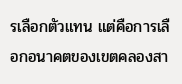รเลือกตัวแทน แต่คือการเลือกอนาคตของเขตคลองสา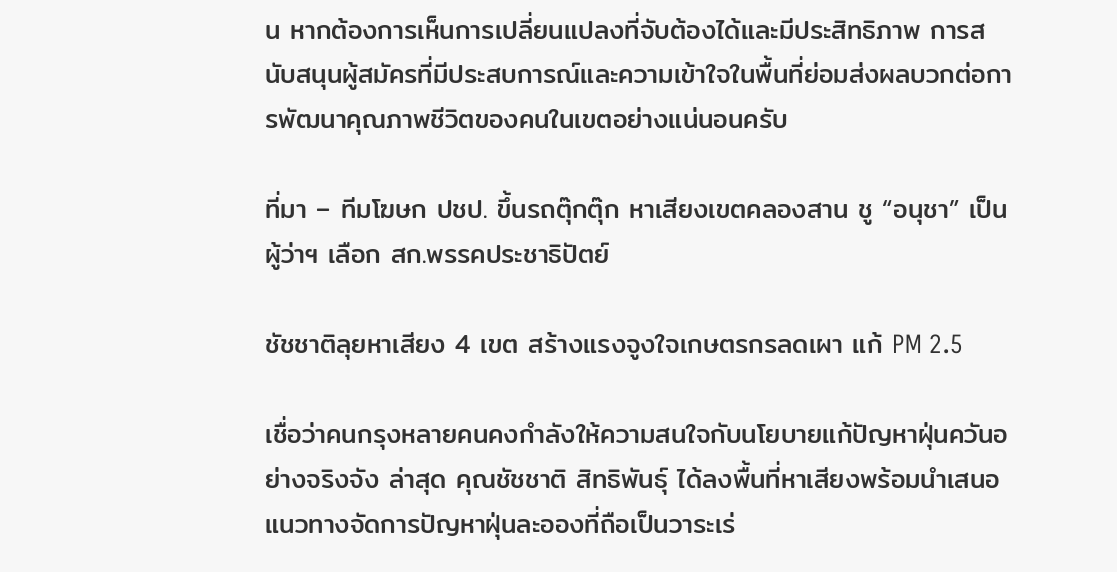น หากต้องการเห็นการเปลี่ยนแปลงที่จับต้องได้และมีประสิทธิภาพ การสนับสนุนผู้สมัครที่มีประสบการณ์และความเข้าใจในพื้นที่ย่อมส่งผลบวกต่อการพัฒนาคุณภาพชีวิตของคนในเขตอย่างแน่นอนครับ

ที่มา – ทีมโฆษก ปชป. ขึ้นรถตุ๊กตุ๊ก หาเสียงเขตคลองสาน ชู “อนุชา” เป็นผู้ว่าฯ เลือก สก.พรรคประชาธิปัตย์

ชัชชาติลุยหาเสียง 4 เขต สร้างแรงจูงใจเกษตรกรลดเผา แก้ PM 2.5

เชื่อว่าคนกรุงหลายคนคงกำลังให้ความสนใจกับนโยบายแก้ปัญหาฝุ่นควันอย่างจริงจัง ล่าสุด คุณชัชชาติ สิทธิพันธุ์ ได้ลงพื้นที่หาเสียงพร้อมนำเสนอแนวทางจัดการปัญหาฝุ่นละอองที่ถือเป็นวาระเร่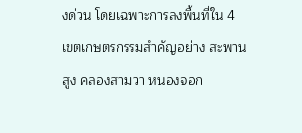งด่วน โดยเฉพาะการลงพื้นที่ใน 4 เขตเกษตรกรรมสำคัญอย่าง สะพานสูง คลองสามวา หนองจอก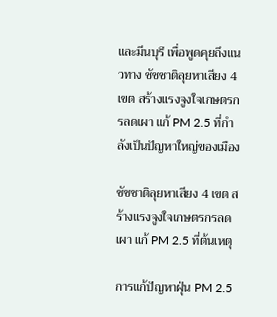และมีนบุรี เพื่อพูดคุยถึงแนวทาง ชัชชาติลุยหาเสียง 4 เขต สร้างแรงจูงใจเกษตรกรลดเผา แก้ PM 2.5 ที่กำลังเป็นปัญหาใหญ่ของเมือง

ชัชชาติลุยหาเสียง 4 เขต สร้างแรงจูงใจเกษตรกรลดเผา แก้ PM 2.5 ที่ต้นเหตุ

การแก้ปัญหาฝุ่น PM 2.5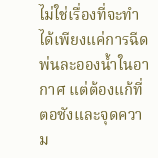ไม่ใช่เรื่องที่จะทำได้เพียงแค่การฉีดพ่นละอองน้ำในอากาศ แต่ต้องแก้ที่ตอซังและจุดความ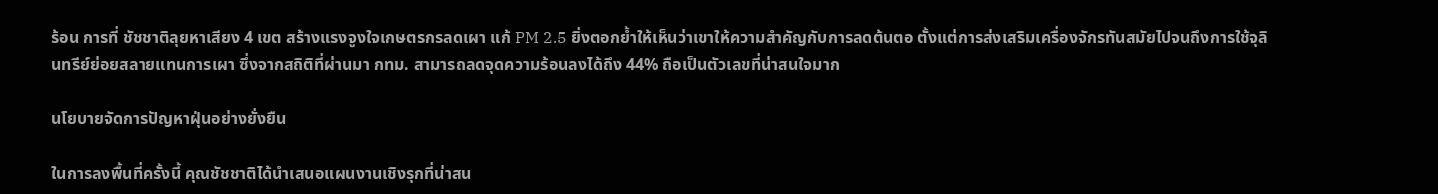ร้อน การที่ ชัชชาติลุยหาเสียง 4 เขต สร้างแรงจูงใจเกษตรกรลดเผา แก้ PM 2.5 ยิ่งตอกย้ำให้เห็นว่าเขาให้ความสำคัญกับการลดต้นตอ ตั้งแต่การส่งเสริมเครื่องจักรทันสมัยไปจนถึงการใช้จุลินทรีย์ย่อยสลายแทนการเผา ซึ่งจากสถิติที่ผ่านมา กทม. สามารถลดจุดความร้อนลงได้ถึง 44% ถือเป็นตัวเลขที่น่าสนใจมาก

นโยบายจัดการปัญหาฝุ่นอย่างยั่งยืน

ในการลงพื้นที่ครั้งนี้ คุณชัชชาติได้นำเสนอแผนงานเชิงรุกที่น่าสน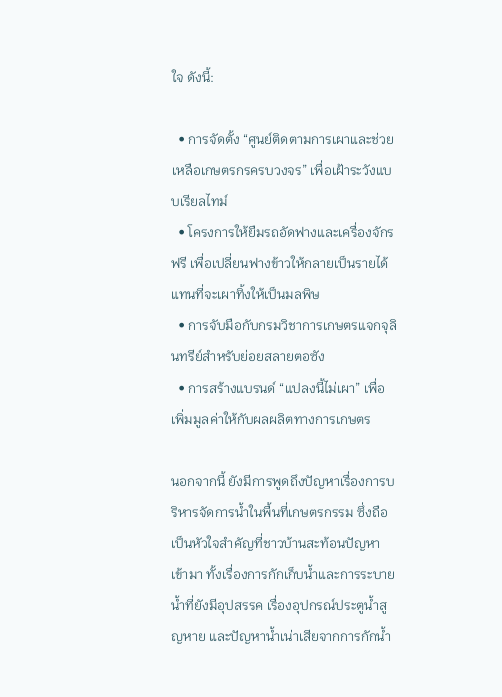ใจ ดังนี้:

  • การจัดตั้ง “ศูนย์ติดตามการเผาและช่วยเหลือเกษตรกรครบวงจร” เพื่อเฝ้าระวังแบบเรียลไทม์
  • โครงการให้ยืมรถอัดฟางและเครื่องจักรฟรี เพื่อเปลี่ยนฟางข้าวให้กลายเป็นรายได้ แทนที่จะเผาทิ้งให้เป็นมลพิษ
  • การจับมือกับกรมวิชาการเกษตรแจกจุลินทรีย์สำหรับย่อยสลายตอซัง
  • การสร้างแบรนด์ “แปลงนี้ไม่เผา” เพื่อเพิ่มมูลค่าให้กับผลผลิตทางการเกษตร

นอกจากนี้ ยังมีการพูดถึงปัญหาเรื่องการบริหารจัดการน้ำในพื้นที่เกษตรกรรม ซึ่งถือเป็นหัวใจสำคัญที่ชาวบ้านสะท้อนปัญหาเข้ามา ทั้งเรื่องการกักเก็บน้ำและการระบายน้ำที่ยังมีอุปสรรค เรื่องอุปกรณ์ประตูน้ำสูญหาย และปัญหาน้ำเน่าเสียจากการกักน้ำ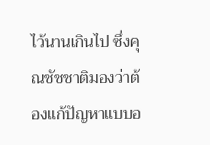ไว้นานเกินไป ซึ่งคุณชัชชาติมองว่าต้องแก้ปัญหาแบบอ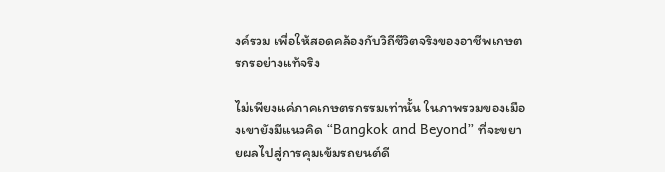งค์รวม เพื่อให้สอดคล้องกับวิถีชีวิตจริงของอาชีพเกษตรกรอย่างแท้จริง

ไม่เพียงแค่ภาคเกษตรกรรมเท่านั้น ในภาพรวมของเมืองเขายังมีแนวคิด “Bangkok and Beyond” ที่จะขยายผลไปสู่การคุมเข้มรถยนต์ดี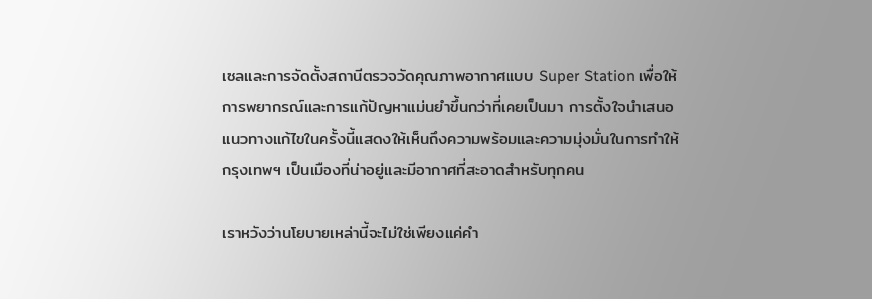เซลและการจัดตั้งสถานีตรวจวัดคุณภาพอากาศแบบ Super Station เพื่อให้การพยากรณ์และการแก้ปัญหาแม่นยำขึ้นกว่าที่เคยเป็นมา การตั้งใจนำเสนอแนวทางแก้ไขในครั้งนี้แสดงให้เห็นถึงความพร้อมและความมุ่งมั่นในการทำให้กรุงเทพฯ เป็นเมืองที่น่าอยู่และมีอากาศที่สะอาดสำหรับทุกคน

เราหวังว่านโยบายเหล่านี้จะไม่ใช่เพียงแค่คำ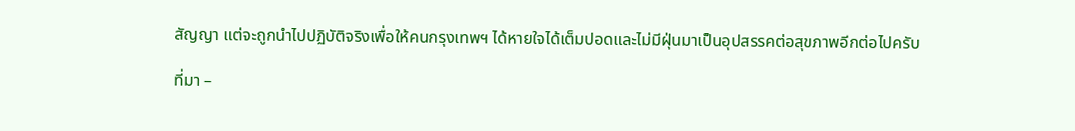สัญญา แต่จะถูกนำไปปฏิบัติจริงเพื่อให้คนกรุงเทพฯ ได้หายใจได้เต็มปอดและไม่มีฝุ่นมาเป็นอุปสรรคต่อสุขภาพอีกต่อไปครับ

ที่มา –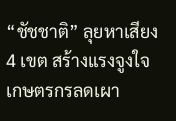“ชัชชาติ” ลุยหาเสียง 4 เขต สร้างแรงจูงใจเกษตรกรลดเผา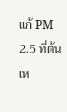แก้ PM 2.5 ที่ต้นเห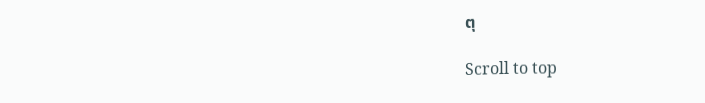ตุ

Scroll to top